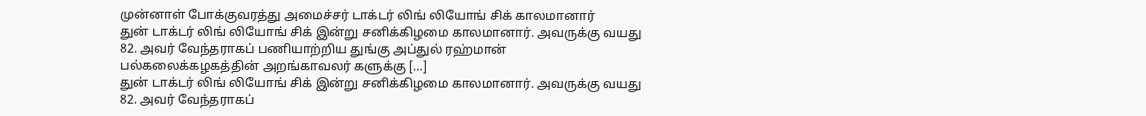முன்னாள் போக்குவரத்து அமைச்சர் டாக்டர் லிங் லியோங் சிக் காலமானார்
துன் டாக்டர் லிங் லியோங் சிக் இன்று சனிக்கிழமை காலமானார். அவருக்கு வயது 82. அவர் வேந்தராகப் பணியாற்றிய துங்கு அப்துல் ரஹ்மான் பல்கலைக்கழகத்தின் அறங்காவலர் களுக்கு […]
துன் டாக்டர் லிங் லியோங் சிக் இன்று சனிக்கிழமை காலமானார். அவருக்கு வயது 82. அவர் வேந்தராகப்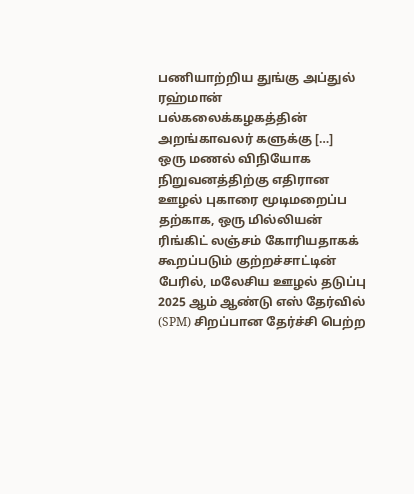பணியாற்றிய துங்கு அப்துல் ரஹ்மான் பல்கலைக்கழகத்தின் அறங்காவலர் களுக்கு […]
ஒரு மணல் விநியோக நிறுவனத்திற்கு எதிரான ஊழல் புகாரை மூடிமறைப்ப தற்காக, ஒரு மில்லியன் ரிங்கிட் லஞ்சம் கோரியதாகக் கூறப்படும் குற்றச்சாட்டின் பேரில், மலேசிய ஊழல் தடுப்பு
2025 ஆம் ஆண்டு எஸ் தேர்வில் (SPM) சிறப்பான தேர்ச்சி பெற்ற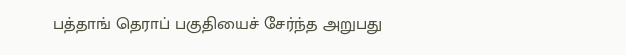பத்தாங் தெராப் பகுதியைச் சேர்ந்த அறுபது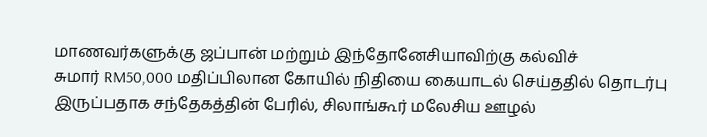மாணவர்களுக்கு ஜப்பான் மற்றும் இந்தோனேசியாவிற்கு கல்விச்
சுமார் RM50,000 மதிப்பிலான கோயில் நிதியை கையாடல் செய்ததில் தொடர்பு இருப்பதாக சந்தேகத்தின் பேரில், சிலாங்கூர் மலேசிய ஊழல்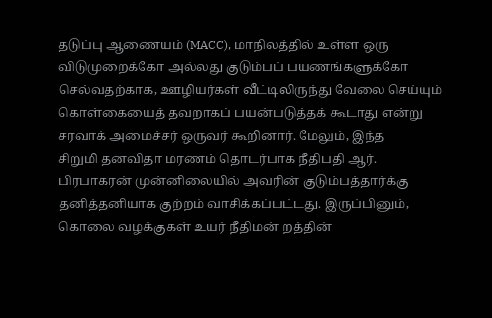தடுப்பு ஆணையம் (MACC), மாநிலத்தில் உள்ள ஒரு
விடுமுறைக்கோ அல்லது குடும்பப் பயணங்களுக்கோ செல்வதற்காக, ஊழியர்கள் வீட்டிலிருந்து வேலை செய்யும் கொள்கையைத் தவறாகப் பயன்படுத்தக் கூடாது என்று சரவாக் அமைச்சர் ஒருவர் கூறினார். மேலும், இந்த
சிறுமி தனவிதா மரணம் தொடர்பாக நீதிபதி ஆர். பிரபாகரன் முன்னிலையில் அவரின் குடும்பத்தார்க்கு தனித்தனியாக குற்றம் வாசிக்கப்பட்டது. இருப்பினும், கொலை வழக்குகள் உயர் நீதிமன் றத்தின்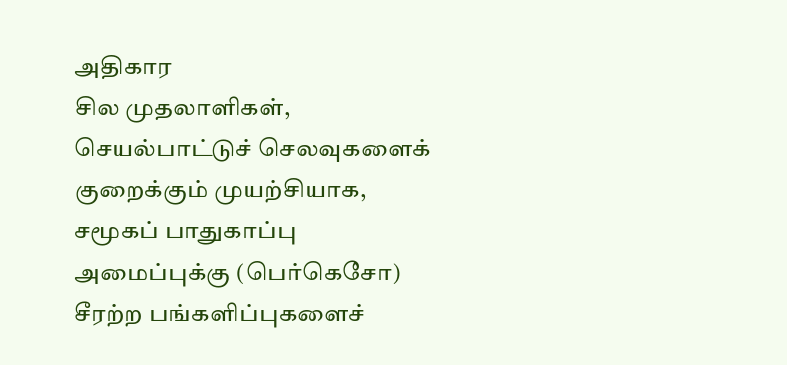அதிகார
சில முதலாளிகள், செயல்பாட்டுச் செலவுகளைக் குறைக்கும் முயற்சியாக, சமூகப் பாதுகாப்பு அமைப்புக்கு (பெர்கெசோ) சீரற்ற பங்களிப்புகளைச்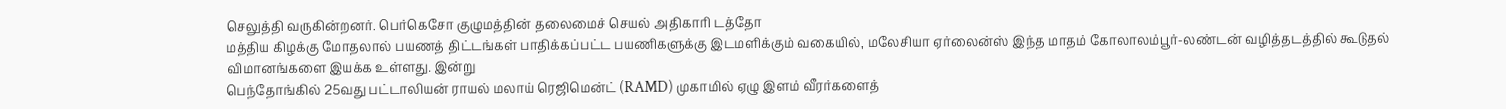செலுத்தி வருகின்றனர். பெர்கெசோ குழுமத்தின் தலைமைச் செயல் அதிகாரி டத்தோ
மத்திய கிழக்கு மோதலால் பயணத் திட்டங்கள் பாதிக்கப்பட்ட பயணிகளுக்கு இடமளிக்கும் வகையில், மலேசியா ஏர்லைன்ஸ் இந்த மாதம் கோலாலம்பூர்-லண்டன் வழித்தடத்தில் கூடுதல் விமானங்களை இயக்க உள்ளது. இன்று
பெந்தோங்கில் 25வது பட்டாலியன் ராயல் மலாய் ரெஜிமென்ட் (RAMD) முகாமில் ஏழு இளம் வீரர்களைத்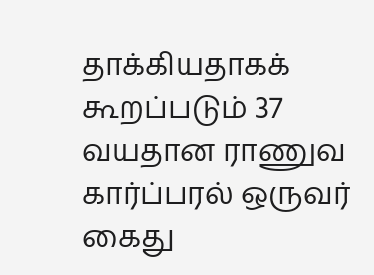தாக்கியதாகக் கூறப்படும் 37 வயதான ராணுவ கார்ப்பரல் ஒருவர் கைது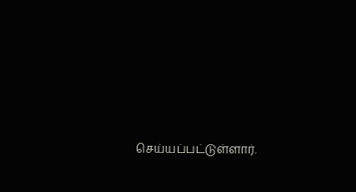செய்யப்பட்டுள்ளார்.